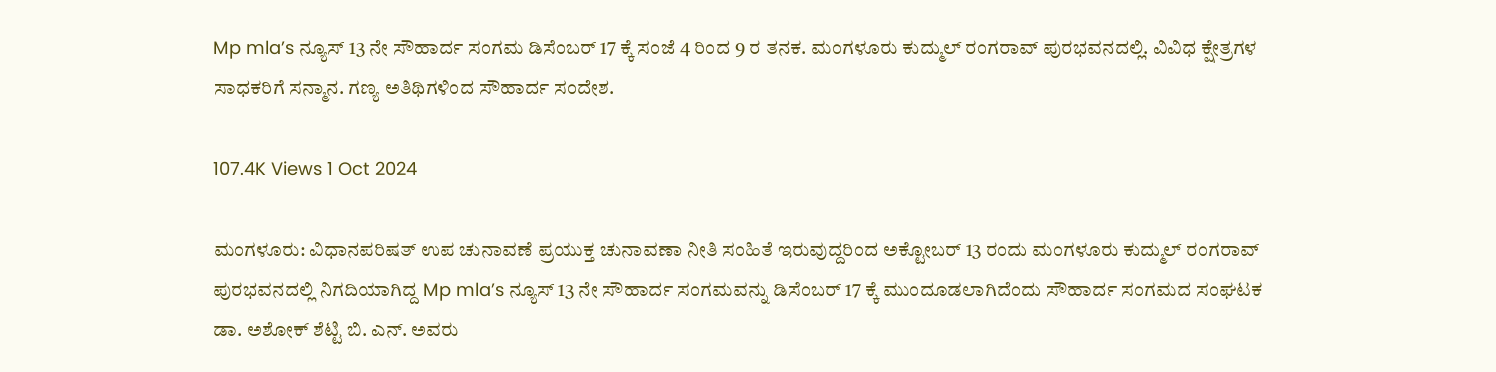Mp mla’s ನ್ಯೂಸ್ 13 ನೇ ಸೌಹಾರ್ದ ಸಂಗಮ ಡಿಸೆಂಬರ್ 17 ಕ್ಕೆ ಸಂಜೆ 4 ರಿಂದ 9 ರ ತನಕ. ಮಂಗಳೂರು ಕುದ್ಮುಲ್ ರಂಗರಾವ್ ಪುರಭವನದಲ್ಲಿ. ವಿವಿಧ ಕ್ಷೇತ್ರಗಳ ಸಾಧಕರಿಗೆ ಸನ್ಮಾನ. ಗಣ್ಯ ಅತಿಥಿಗಳಿಂದ ಸೌಹಾರ್ದ ಸಂದೇಶ.

107.4K Views 1 Oct 2024

ಮಂಗಳೂರು: ವಿಧಾನಪರಿಷತ್ ಉಪ ಚುನಾವಣೆ ಪ್ರಯುಕ್ತ ಚುನಾವಣಾ ನೀತಿ ಸಂಹಿತೆ ಇರುವುದ್ದರಿಂದ ಅಕ್ಟೋಬರ್ 13 ರಂದು ಮಂಗಳೂರು ಕುದ್ಮುಲ್ ರಂಗರಾವ್ ಪುರಭವನದಲ್ಲಿ ನಿಗದಿಯಾಗಿದ್ದ Mp mla’s ನ್ಯೂಸ್ 13 ನೇ ಸೌಹಾರ್ದ ಸಂಗಮವನ್ನು ಡಿಸೆಂಬರ್ 17 ಕ್ಕೆ ಮುಂದೂಡಲಾಗಿದೆಂದು ಸೌಹಾರ್ದ ಸಂಗಮದ ಸಂಘಟಕ ಡಾ. ಅಶೋಕ್ ಶೆಟ್ಟಿ ಬಿ. ಎನ್. ಅವರು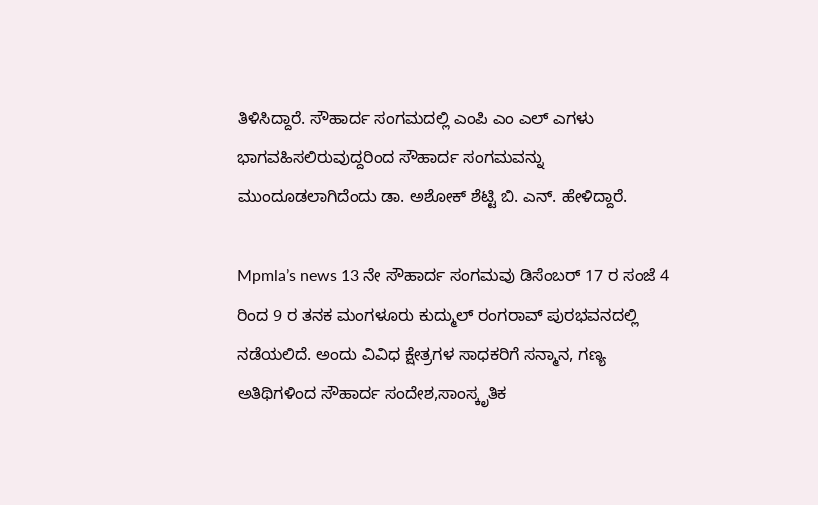ತಿಳಿಸಿದ್ದಾರೆ. ಸೌಹಾರ್ದ ಸಂಗಮದಲ್ಲಿ ಎಂಪಿ ಎಂ ಎಲ್ ಎಗಳು ಭಾಗವಹಿಸಲಿರುವುದ್ದರಿಂದ ಸೌಹಾರ್ದ ಸಂಗಮವನ್ನು ಮುಂದೂಡಲಾಗಿದೆಂದು ಡಾ. ಅಶೋಕ್ ಶೆಟ್ಟಿ ಬಿ. ಎನ್. ಹೇಳಿದ್ದಾರೆ.

Mpmla’s news 13 ನೇ ಸೌಹಾರ್ದ ಸಂಗಮವು ಡಿಸೆಂಬರ್ 17 ರ ಸಂಜೆ 4 ರಿಂದ 9 ರ ತನಕ ಮಂಗಳೂರು ಕುದ್ಮುಲ್ ರಂಗರಾವ್ ಪುರಭವನದಲ್ಲಿ ನಡೆಯಲಿದೆ. ಅಂದು ವಿವಿಧ ಕ್ಷೇತ್ರಗಳ ಸಾಧಕರಿಗೆ ಸನ್ಮಾನ, ಗಣ್ಯ ಅತಿಥಿಗಳಿಂದ ಸೌಹಾರ್ದ ಸಂದೇಶ,ಸಾಂಸ್ಕೃತಿಕ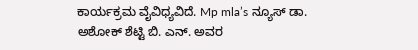ಕಾರ್ಯಕ್ರಮ ವೈವಿಧ್ಯವಿದೆ. Mp mla’s ನ್ಯೂಸ್ ಡಾ. ಅಶೋಕ್ ಶೆಟ್ಟಿ ಬಿ. ಎನ್. ಅವರ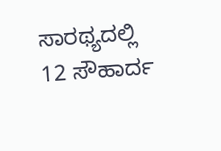ಸಾರಥ್ಯದಲ್ಲಿ 12 ಸೌಹಾರ್ದ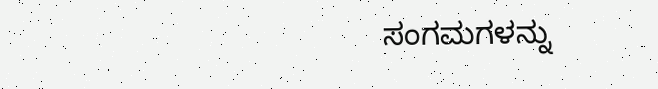ಸಂಗಮಗಳನ್ನು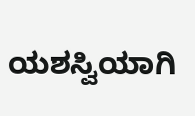ಯಶಸ್ವಿಯಾಗಿ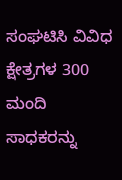ಸಂಘಟಿಸಿ ವಿವಿಧ ಕ್ಷೇತ್ರಗಳ 300 ಮಂದಿ ಸಾಧಕರನ್ನು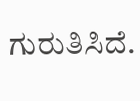ಗುರುತಿಸಿದೆ.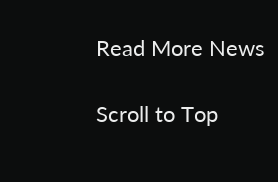Read More News

Scroll to Top